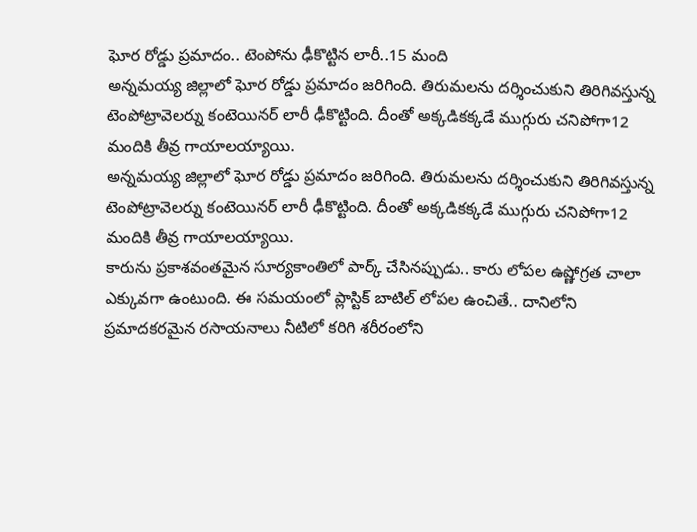ఘోర రోడ్డు ప్రమాదం.. టెంపోను ఢీకొట్టిన లారీ..15 మంది
అన్నమయ్య జిల్లాలో ఘోర రోడ్డు ప్రమాదం జరిగింది. తిరుమలను దర్శించుకుని తిరిగివస్తున్న టెంపోట్రావెలర్ను కంటెయినర్ లారీ ఢీకొట్టింది. దీంతో అక్కడికక్కడే ముగ్గురు చనిపోగా12 మందికి తీవ్ర గాయాలయ్యాయి.
అన్నమయ్య జిల్లాలో ఘోర రోడ్డు ప్రమాదం జరిగింది. తిరుమలను దర్శించుకుని తిరిగివస్తున్న టెంపోట్రావెలర్ను కంటెయినర్ లారీ ఢీకొట్టింది. దీంతో అక్కడికక్కడే ముగ్గురు చనిపోగా12 మందికి తీవ్ర గాయాలయ్యాయి.
కారును ప్రకాశవంతమైన సూర్యకాంతిలో పార్క్ చేసినప్పుడు.. కారు లోపల ఉష్ణోగ్రత చాలా ఎక్కువగా ఉంటుంది. ఈ సమయంలో ప్లాస్టిక్ బాటిల్ లోపల ఉంచితే.. దానిలోని ప్రమాదకరమైన రసాయనాలు నీటిలో కరిగి శరీరంలోని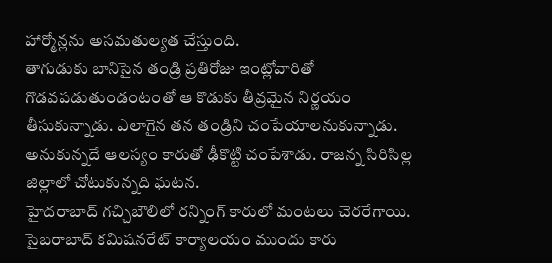హార్మోన్లను అసమతుల్యత చేస్తుంది.
తాగుడుకు బానిసైన తండ్రి ప్రతిరోజు ఇంట్లోవారితో గొడవపడుతుండంటంతో ఆ కొడుకు తీవ్రమైన నిర్ణయం తీసుకున్నాడు. ఎలాగైన తన తండ్రిని చంపేయాలనుకున్నాడు. అనుకున్నదే ఆలస్యం కారుతో ఢీకొట్టి చంపేశాడు. రాజన్న సిరిసిల్ల జిల్లాలో చోటుకున్నది ఘటన.
హైదరాబాద్ గచ్చిబౌలిలో రన్నింగ్ కారులో మంటలు చెరరేగాయి. సైబరాబాద్ కమిషనరేట్ కార్యాలయం ముందు కారు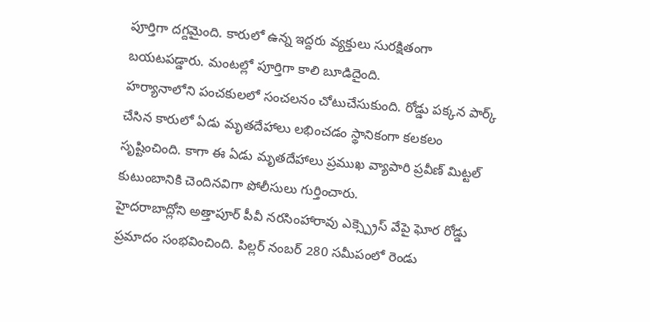పూర్తిగా దగ్దమైంది. కారులో ఉన్న ఇద్దరు వ్యక్తులు సురక్షితంగా బయటపడ్డారు. మంటల్లో పూర్తిగా కాలి బూడిదైంది.
హర్యానాలోని పంచకులలో సంచలనం చోటుచేసుకుంది. రోడ్డు పక్కన పార్క్ చేసిన కారులో ఏడు మృతదేహాలు లభించడం స్థానికంగా కలకలం సృష్టించింది. కాగా ఈ ఏడు మృతదేహాలు ప్రముఖ వ్యాపారి ప్రవీణ్ మిట్టల్ కుటుంబానికి చెందినవిగా పోలీసులు గుర్తించారు.
హైదరాబాద్లోని అత్తాపూర్ పీవీ నరసింహారావు ఎక్స్ప్రెస్ వేపై ఘోర రోడ్డు ప్రమాదం సంభవించింది. పిల్లర్ నంబర్ 280 సమీపంలో రెండు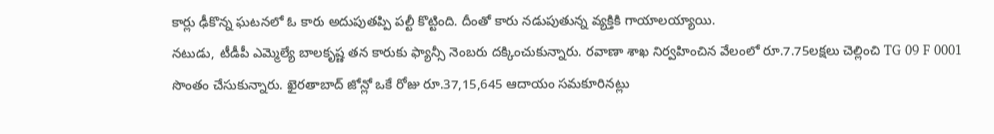కార్లు ఢీకొన్న ఘటనలో ఓ కారు అదుపుతప్పి పల్టీ కొట్టింది. దీంతో కారు నడుపుతున్న వ్యక్తికి గాయాలయ్యాయి.
నటుడు, టీడీపీ ఎమ్మెల్యే బాలకృష్ణ తన కారుకు ఫ్యాన్సీ నెంబరు దక్కించుకున్నారు. రవాణా శాఖ నిర్వహించిన వేలంలో రూ.7.75లక్షలు చెల్లించి TG 09 F 0001 సొంతం చేసుకున్నారు. ఖైరతాబాద్ జోన్లో ఒకే రోజు రూ.37,15,645 ఆదాయం సమకూరినట్లు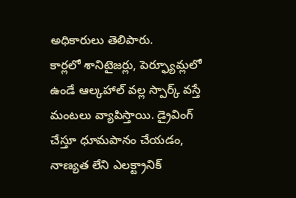అధికారులు తెలిపారు.
కార్లలో శానిటైజర్లు, పెర్ఫ్యూమ్లలో ఉండే ఆల్కహాల్ వల్ల స్పార్క్ వస్తే మంటలు వ్యాపిస్తాయి. డ్రైవింగ్ చేస్తూ ధూమపానం చేయడం, నాణ్యత లేని ఎలక్ట్రానిక్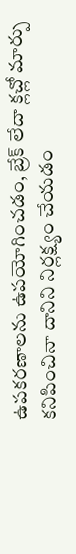ఉపకరణాలను ఉపయోగించడం, బ్రేక్ లేదా క్లచ్లో మార్పు కనిపించినా దానిని నిర్లక్ష్యం చేయడం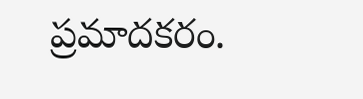ప్రమాదకరం.